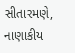સીતારમણે, નાણાકીય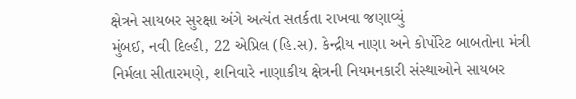ક્ષેત્રને સાયબર સુરક્ષા અંગે અત્યંત સતર્કતા રાખવા જણાવ્યું
મુંબઈ, નવી દિલ્હી, 22 એપ્રિલ (હિ.સ). કેન્દ્રીય નાણા અને કોર્પોરેટ બાબતોના મંત્રી નિર્મલા સીતારમણે, શનિવારે નાણાકીય ક્ષેત્રની નિયમનકારી સંસ્થાઓને સાયબર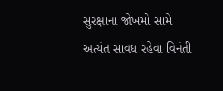સુરક્ષાના જોખમો સામે અત્યંત સાવધ રહેવા વિનંતી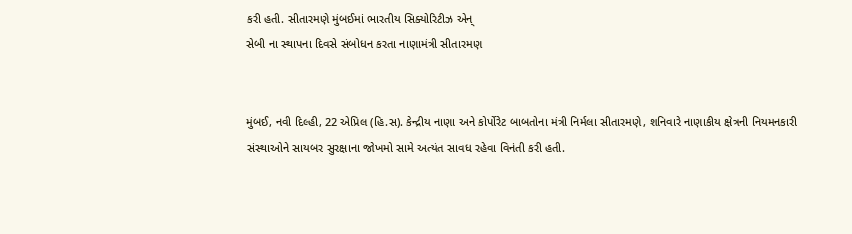કરી હતી. સીતારમણે મુંબઈમાં ભારતીય સિક્યોરિટીઝ એન્
સેબી ના સ્થાપના દિવસે સંબોધન કરતા નાણામંત્રી સીતારમણ


મુંબઈ, નવી દિલ્હી, 22 એપ્રિલ (હિ.સ). કેન્દ્રીય નાણા અને કોર્પોરેટ બાબતોના મંત્રી નિર્મલા સીતારમણે, શનિવારે નાણાકીય ક્ષેત્રની નિયમનકારી સંસ્થાઓને સાયબર સુરક્ષાના જોખમો સામે અત્યંત સાવધ રહેવા વિનંતી કરી હતી.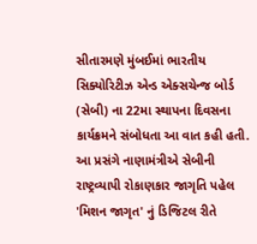સીતારમણે મુંબઈમાં ભારતીય સિક્યોરિટીઝ એન્ડ એક્સચેન્જ બોર્ડ (સેબી) ના 22મા સ્થાપના દિવસના કાર્યક્રમને સંબોધતા આ વાત કહી હતી. આ પ્રસંગે નાણામંત્રીએ સેબીની રાષ્ટ્રવ્યાપી રોકાણકાર જાગૃતિ પહેલ 'મિશન જાગૃત' નું ડિજિટલ રીતે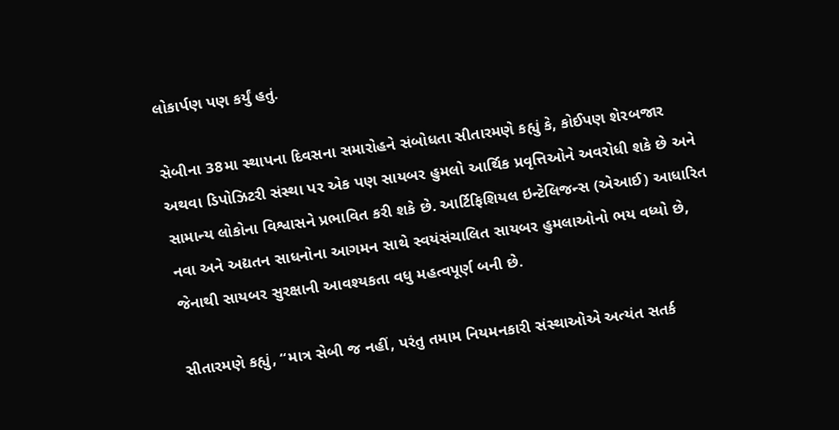લોકાર્પણ પણ કર્યું હતું.

સેબીના 38મા સ્થાપના દિવસના સમારોહને સંબોધતા સીતારમણે કહ્યું કે, કોઈપણ શેરબજાર અથવા ડિપોઝિટરી સંસ્થા પર એક પણ સાયબર હુમલો આર્થિક પ્રવૃત્તિઓને અવરોધી શકે છે અને સામાન્ય લોકોના વિશ્વાસને પ્રભાવિત કરી શકે છે. આર્ટિફિશિયલ ઇન્ટેલિજન્સ (એઆઈ) આધારિત નવા અને અદ્યતન સાધનોના આગમન સાથે સ્વયંસંચાલિત સાયબર હુમલાઓનો ભય વધ્યો છે, જેનાથી સાયબર સુરક્ષાની આવશ્યકતા વધુ મહત્વપૂર્ણ બની છે.

સીતારમણે કહ્યું, “માત્ર સેબી જ નહીં, પરંતુ તમામ નિયમનકારી સંસ્થાઓએ અત્યંત સતર્ક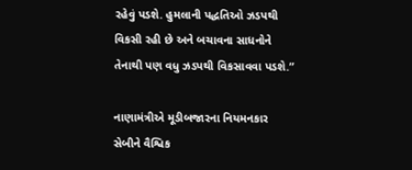રહેવું પડશે. હુમલાની પદ્ધતિઓ ઝડપથી વિકસી રહી છે અને બચાવના સાધનોને તેનાથી પણ વધુ ઝડપથી વિકસાવવા પડશે.”

નાણામંત્રીએ મૂડીબજારના નિયમનકાર સેબીને વૈશ્વિક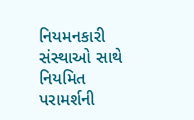નિયમનકારી સંસ્થાઓ સાથે નિયમિત પરામર્શની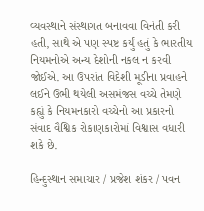વ્યવસ્થાને સંસ્થાગત બનાવવા વિનંતી કરી હતી, સાથે એ પણ સ્પષ્ટ કર્યું હતું કે ભારતીય નિયમનોએ અન્ય દેશોની નકલ ન કરવી જોઈએ. આ ઉપરાંત વિદેશી મૂડીના પ્રવાહને લઈને ઉભી થયેલી અસમંજસ વચ્ચે તેમણે કહ્યું કે નિયમનકારો વચ્ચેનો આ પ્રકારનો સંવાદ વૈશ્વિક રોકાણકારોમાં વિશ્વાસ વધારી શકે છે.

હિન્દુસ્થાન સમાચાર / પ્રજેશ શંકર / પવન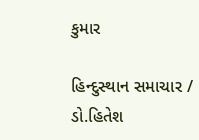કુમાર

હિન્દુસ્થાન સમાચાર / ડો.હિતેશ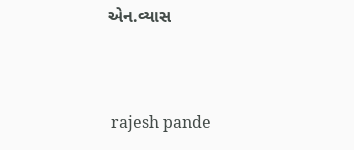એન.વ્યાસ


 rajesh pande